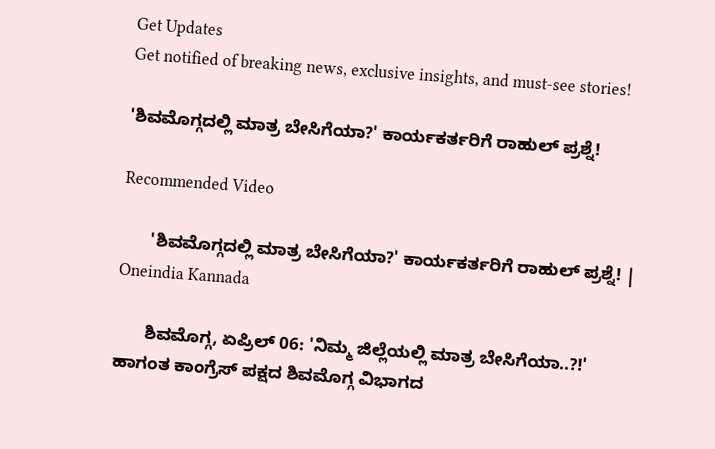Get Updates
Get notified of breaking news, exclusive insights, and must-see stories!

'ಶಿವಮೊಗ್ಗದಲ್ಲಿ ಮಾತ್ರ ಬೇಸಿಗೆಯಾ?' ಕಾರ್ಯಕರ್ತರಿಗೆ ರಾಹುಲ್ ಪ್ರಶ್ನೆ!

Recommended Video

      'ಶಿವಮೊಗ್ಗದಲ್ಲಿ ಮಾತ್ರ ಬೇಸಿಗೆಯಾ?' ಕಾರ್ಯಕರ್ತರಿಗೆ ರಾಹುಲ್ ಪ್ರಶ್ನೆ! | Oneindia Kannada

      ಶಿವಮೊಗ್ಗ, ಏಪ್ರಿಲ್ 06: 'ನಿಮ್ಮ ಜಿಲ್ಲೆಯಲ್ಲಿ ಮಾತ್ರ ಬೇಸಿಗೆಯಾ..?!' ಹಾಗಂತ ಕಾಂಗ್ರೆಸ್ ಪಕ್ಷದ ಶಿವಮೊಗ್ಗ ವಿಭಾಗದ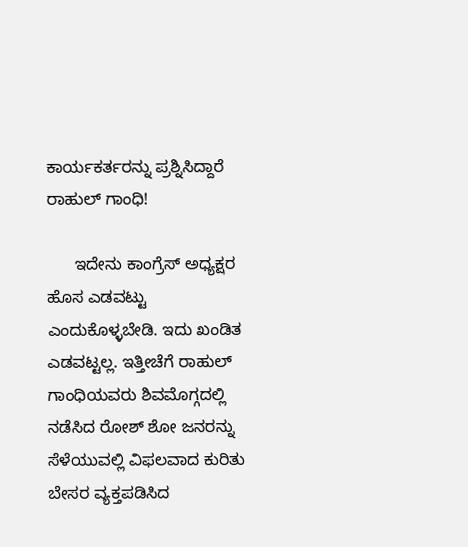ಕಾರ್ಯಕರ್ತರನ್ನು ಪ್ರಶ್ನಿಸಿದ್ದಾರೆ ರಾಹುಲ್ ಗಾಂಧಿ!

      ಇದೇನು ಕಾಂಗ್ರೆಸ್ ಅಧ್ಯಕ್ಷರ ಹೊಸ ಎಡವಟ್ಟು ಎಂದುಕೊಳ್ಳಬೇಡಿ. ಇದು ಖಂಡಿತ ಎಡವಟ್ಟಲ್ಲ. ಇತ್ತೀಚೆಗೆ ರಾಹುಲ್ ಗಾಂಧಿಯವರು ಶಿವಮೊಗ್ಗದಲ್ಲಿ ನಡೆಸಿದ ರೋಶ್ ಶೋ ಜನರನ್ನು ಸೆಳೆಯುವಲ್ಲಿ ವಿಫಲವಾದ ಕುರಿತು ಬೇಸರ ವ್ಯಕ್ತಪಡಿಸಿದ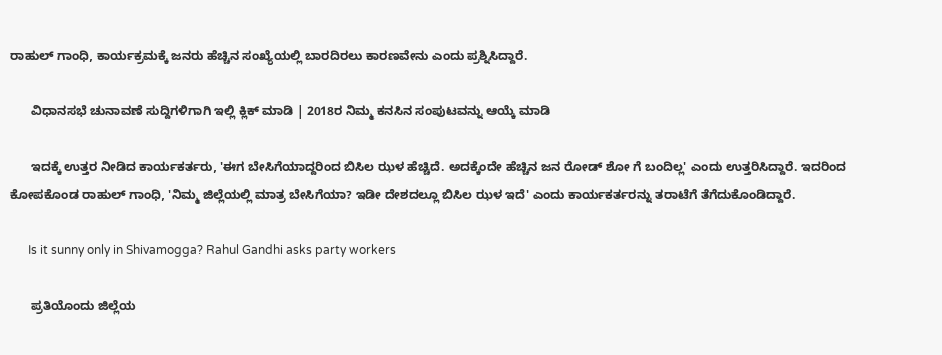ರಾಹುಲ್ ಗಾಂಧಿ, ಕಾರ್ಯಕ್ರಮಕ್ಕೆ ಜನರು ಹೆಚ್ಚಿನ ಸಂಖ್ಯೆಯಲ್ಲಿ ಬಾರದಿರಲು ಕಾರಣವೇನು ಎಂದು ಪ್ರಶ್ನಿಸಿದ್ದಾರೆ.

      ವಿಧಾನಸಭೆ ಚುನಾವಣೆ ಸುದ್ದಿಗಳಿಗಾಗಿ ಇಲ್ಲಿ ಕ್ಲಿಕ್ ಮಾಡಿ | 2018ರ ನಿಮ್ಮ ಕನಸಿನ ಸಂಪುಟವನ್ನು ಆಯ್ಕೆ ಮಾಡಿ

      ಇದಕ್ಕೆ ಉತ್ತರ ನೀಡಿದ ಕಾರ್ಯಕರ್ತರು, 'ಈಗ ಬೇಸಿಗೆಯಾದ್ದರಿಂದ ಬಿಸಿಲ ಝಳ ಹೆಚ್ಚಿದೆ. ಅದಕ್ಕೆಂದೇ ಹೆಚ್ಚಿನ ಜನ ರೋಡ್ ಶೋ ಗೆ ಬಂದಿಲ್ಲ' ಎಂದು ಉತ್ತರಿಸಿದ್ದಾರೆ. ಇದರಿಂದ ಕೋಪಕೊಂಡ ರಾಹುಲ್ ಗಾಂಧಿ, 'ನಿಮ್ಮ ಜಿಲ್ಲೆಯಲ್ಲಿ ಮಾತ್ರ ಬೇಸಿಗೆಯಾ? ಇಡೀ ದೇಶದಲ್ಲೂ ಬಿಸಿಲ ಝಳ ಇದೆ' ಎಂದು ಕಾರ್ಯಕರ್ತರನ್ನು ತರಾಟೆಗೆ ತೆಗೆದುಕೊಂಡಿದ್ದಾರೆ.

      Is it sunny only in Shivamogga? Rahul Gandhi asks party workers

      ಪ್ರತಿಯೊಂದು ಜಿಲ್ಲೆಯ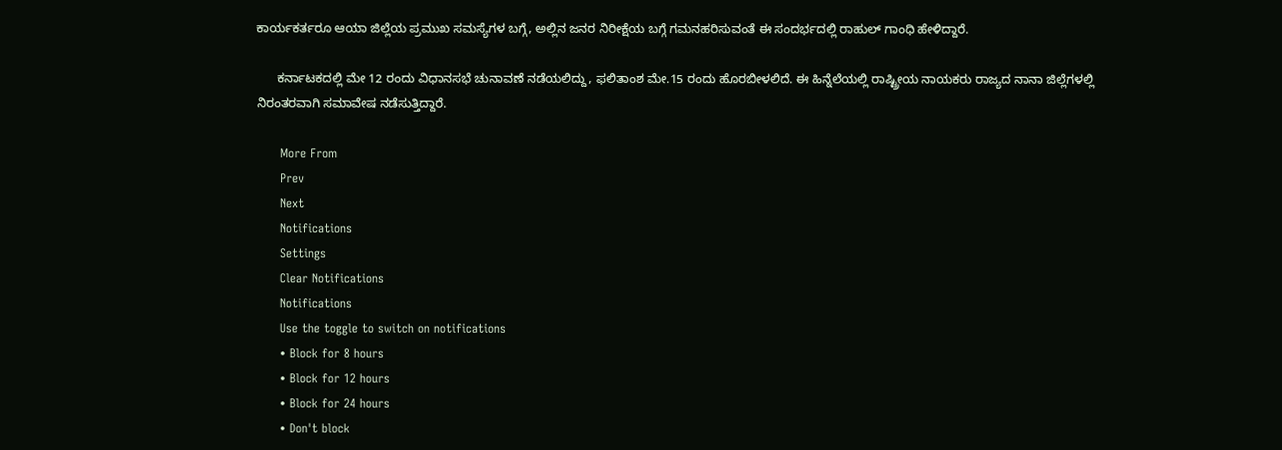ಕಾರ್ಯಕರ್ತರೂ ಆಯಾ ಜಿಲ್ಲೆಯ ಪ್ರಮುಖ ಸಮಸ್ಯೆಗಳ ಬಗ್ಗೆ, ಅಲ್ಲಿನ ಜನರ ನಿರೀಕ್ಷೆಯ ಬಗ್ಗೆ ಗಮನಹರಿಸುವಂತೆ ಈ ಸಂದರ್ಭದಲ್ಲಿ ರಾಹುಲ್ ಗಾಂಧಿ ಹೇಳಿದ್ದಾರೆ.

      ಕರ್ನಾಟಕದಲ್ಲಿ ಮೇ 12 ರಂದು ವಿಧಾನಸಭೆ ಚುನಾವಣೆ ನಡೆಯಲಿದ್ದು, ಫಲಿತಾಂಶ ಮೇ.15 ರಂದು ಹೊರಬೀಳಲಿದೆ. ಈ ಹಿನ್ನೆಲೆಯಲ್ಲಿ ರಾಷ್ಟ್ರೀಯ ನಾಯಕರು ರಾಜ್ಯದ ನಾನಾ ಜಿಲ್ಲೆಗಳಲ್ಲಿ ನಿರಂತರವಾಗಿ ಸಮಾವೇಷ ನಡೆಸುತ್ತಿದ್ದಾರೆ.

      More From
      Prev
      Next
      Notifications
      Settings
      Clear Notifications
      Notifications
      Use the toggle to switch on notifications
      • Block for 8 hours
      • Block for 12 hours
      • Block for 24 hours
      • Don't block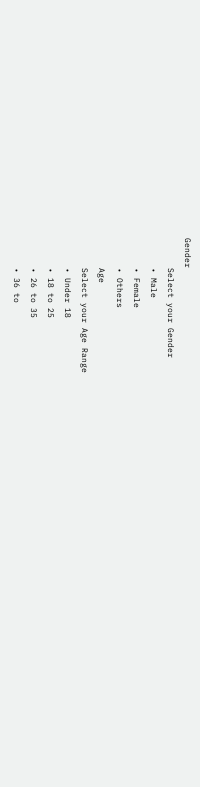Gender
      Select your Gender
      • Male
      • Female
      • Others
      Age
      Select your Age Range
      • Under 18
      • 18 to 25
      • 26 to 35
      • 36 to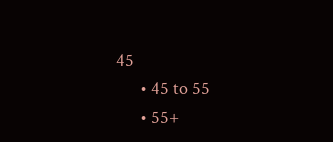45
      • 45 to 55
      • 55+